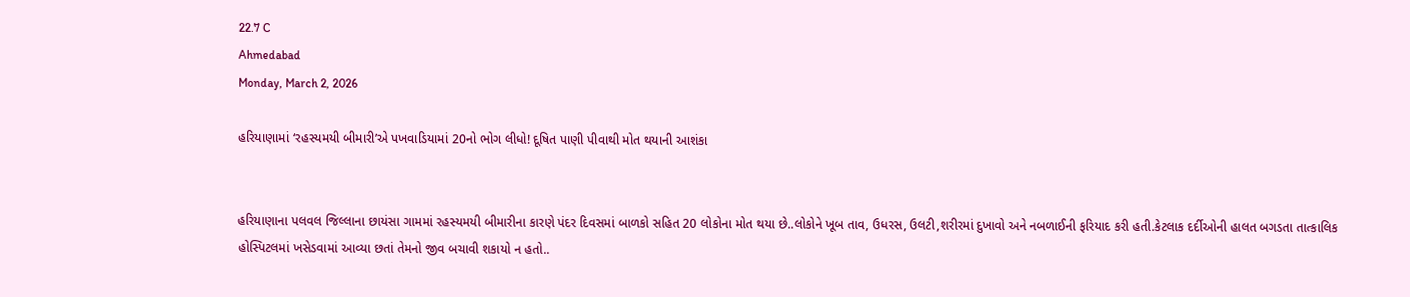22.7 C
Ahmedabad
Monday, March 2, 2026

હરિયાણામાં ‘રહસ્યમયી બીમારી’એ પખવાડિયામાં 20નો ભોગ લીધો! દૂષિત પાણી પીવાથી મોત થયાની આશંકા


હરિયાણાના પલવલ જિલ્લાના છાયંસા ગામમાં રહસ્યમયી બીમારીના કારણે પંદર દિવસમાં બાળકો સહિત 20 લોકોના મોત થયા છે..લોકોને ખૂબ તાવ, ઉધરસ, ઉલટી,શરીરમાં દુખાવો અને નબળાઈની ફરિયાદ કરી હતી.કેટલાક દર્દીઓની હાલત બગડતા તાત્કાલિક હોસ્પિટલમાં ખસેડવામાં આવ્યા છતાં તેમનો જીવ બચાવી શકાયો ન હતો..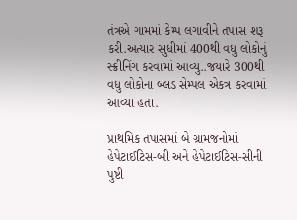તંત્રએ ગામમાં કેમ્પ લગાવીને તપાસ શરૂ કરી.અત્યાર સુધીમાં 400થી વધુ લોકોનું સ્ક્રીનિંગ કરવામાં આવ્યુ..જયારે 300થી વધુ લોકોના બ્લડ સેમ્પલ એકત્ર કરવામાં આવ્યા હતા.

પ્રાથમિક તપાસમાં બે ગ્રામજનોમાં હેપેટાઈટિસ-બી અને હેપેટાઈટિસ-સીની પુષ્ટી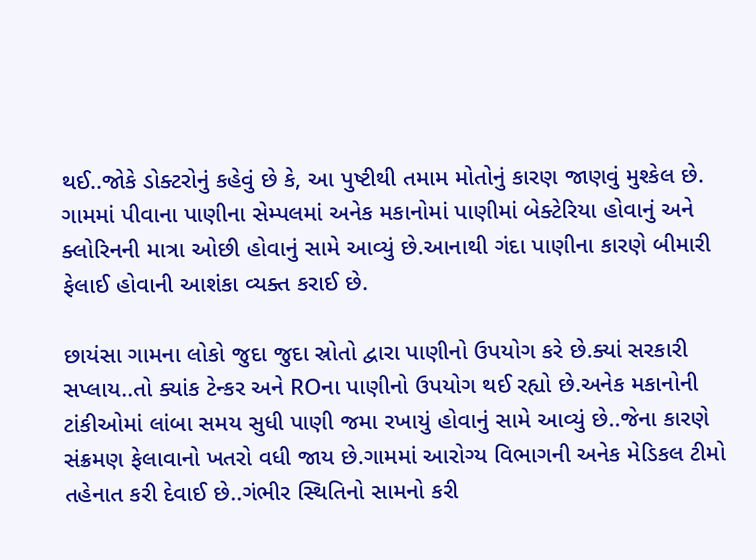થઈ..જોકે ડોક્ટરોનું કહેવું છે કે, આ પુષ્ટીથી તમામ મોતોનું કારણ જાણવું મુશ્કેલ છે. ગામમાં પીવાના પાણીના સેમ્પલમાં અનેક મકાનોમાં પાણીમાં બેક્ટેરિયા હોવાનું અને ક્લોરિનની માત્રા ઓછી હોવાનું સામે આવ્યું છે.આનાથી ગંદા પાણીના કારણે બીમારી ફેલાઈ હોવાની આશંકા વ્યક્ત કરાઈ છે.

છાયંસા ગામના લોકો જુદા જુદા સ્રોતો દ્વારા પાણીનો ઉપયોગ કરે છે.ક્યાં સરકારી સપ્લાય..તો ક્યાંક ટેન્કર અને ROના પાણીનો ઉપયોગ થઈ રહ્યો છે.અનેક મકાનોની ટાંકીઓમાં લાંબા સમય સુધી પાણી જમા રખાયું હોવાનું સામે આવ્યું છે..જેના કારણે સંક્રમણ ફેલાવાનો ખતરો વધી જાય છે.ગામમાં આરોગ્ય વિભાગની અનેક મેડિકલ ટીમો તહેનાત કરી દેવાઈ છે..ગંભીર સ્થિતિનો સામનો કરી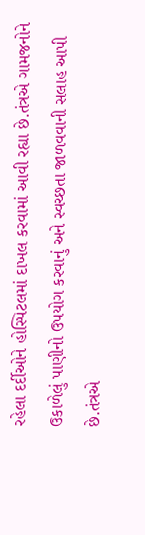રહેલા દર્દીઓને હોસ્પિટલમાં દાખલ કરવામાં આવી રહ્યા છે.તંત્રએ ગામજનોને ઉકાળેલું પાણીનો ઉપયોગ કરવાનું અને સ્વચ્છતા જાળવવાની સલાહ આપી છે.તંત્રએ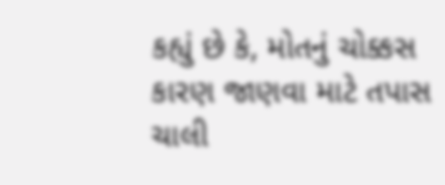કહ્યું છે કે, મોતનું ચોક્કસ કારણ જાણવા માટે તપાસ ચાલી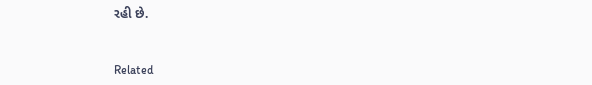રહી છે.


Related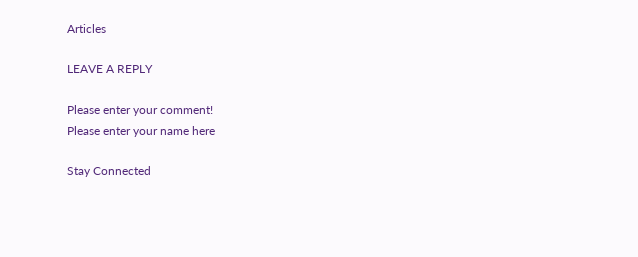Articles

LEAVE A REPLY

Please enter your comment!
Please enter your name here

Stay Connected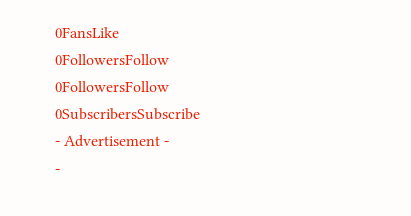0FansLike
0FollowersFollow
0FollowersFollow
0SubscribersSubscribe
- Advertisement -
-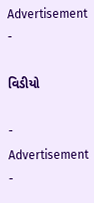Advertisement -

વિડીયો

- Advertisement -